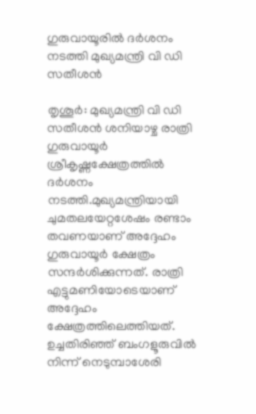ഗുരുവായൂരിൽ ദർശനം നടത്തി മുഖ്യമന്ത്രി വി ഡി സതീശൻ

തൃശൂർ: മുഖ്യമന്ത്രി വി ഡി സതീശൻ ശനിയാഴ്ച രാത്രി ഗുരുവായൂർ ശ്രീകൃഷ്ണക്ഷേത്രത്തിൽ ദർശനം നടത്തി.മുഖ്യമന്ത്രിയായി ചുമതലയേറ്റശേഷം രണ്ടാം തവണയാണ് അദ്ദേഹം ഗുരുവായൂർ ക്ഷേത്രം സന്ദർശിക്കുന്നത്. രാത്രി എട്ടുമണിയോടെയാണ് അദ്ദേഹം ക്ഷേത്രത്തിലെത്തിയത്. ഉച്ചതിരിഞ്ഞ് ബംഗളൂരുവിൽ നിന്ന് നെടുമ്പാശേരി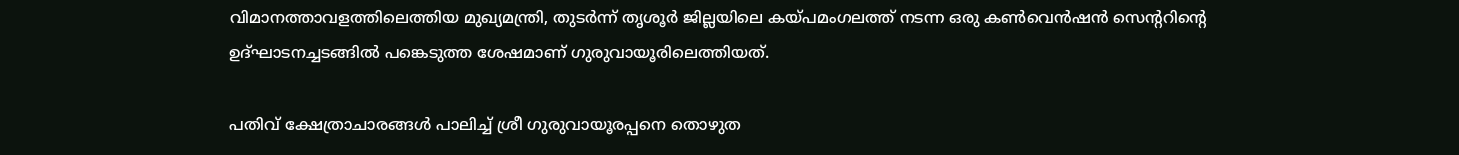വിമാനത്താവളത്തിലെത്തിയ മുഖ്യമന്ത്രി, തുടർന്ന് തൃശൂർ ജില്ലയിലെ കയ്പമംഗലത്ത് നടന്ന ഒരു കൺവെൻഷൻ സെന്ററിന്റെ ഉദ്ഘാടനച്ചടങ്ങിൽ പങ്കെടുത്ത ശേഷമാണ് ഗുരുവായൂരിലെത്തിയത്.

പതിവ് ക്ഷേത്രാചാരങ്ങൾ പാലിച്ച് ശ്രീ ഗുരുവായൂരപ്പനെ തൊഴുത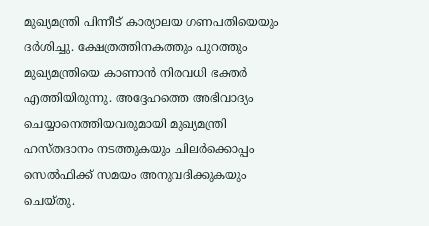മുഖ്യമന്ത്രി പിന്നീട് കാര്യാലയ ഗണപതിയെയും ദർശിച്ചു. ക്ഷേത്രത്തിനകത്തും പുറത്തും മുഖ്യമന്ത്രിയെ കാണാൻ നിരവധി ഭക്തർ എത്തിയിരുന്നു. അദ്ദേഹത്തെ അഭിവാദ്യം ചെയ്യാനെത്തിയവരുമായി മുഖ്യമന്ത്രി ഹസ്തദാനം നടത്തുകയും ചിലർക്കൊപ്പം സെൽഫിക്ക് സമയം അനുവദിക്കുകയും ചെയ്തു.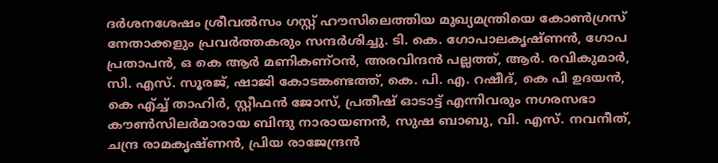ദർശനശേഷം ശ്രീവൽസം ഗസ്റ്റ് ഹൗസിലെത്തിയ മുഖ്യമന്ത്രിയെ കോൺഗ്രസ് നേതാക്കളും പ്രവർത്തകരും സന്ദർശിച്ചു. ടി. കെ. ഗോപാലകൃഷ്ണൻ, ഗോപ പ്രതാപൻ, ഒ കെ ആർ മണികണ്ഠൻ, അരവിന്ദൻ പല്ലത്ത്, ആർ. രവികുമാർ, സി. എസ്. സൂരജ്, ഷാജി കോടങ്കണ്ടത്ത്, കെ. പി. എ. റഷീദ്, കെ പി ഉദയൻ, കെ എ്ച്ച് താഹിർ, സ്റ്റീഫൻ ജോസ്, പ്രതീഷ് ഓടാട്ട് എന്നിവരും നഗരസഭാ കൗൺസിലർമാരായ ബിന്ദു നാരായണൻ, സുഷ ബാബു, വി. എസ്. നവനീത്, ചന്ദ്ര രാമകൃഷ്ണൻ, പ്രിയ രാജേന്ദ്രൻ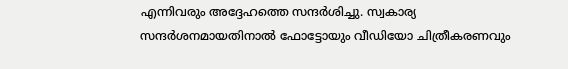എന്നിവരും അദ്ദേഹത്തെ സന്ദർശിച്ചു. സ്വകാര്യ സന്ദർശനമായതിനാൽ ഫോട്ടോയും വീഡിയോ ചിത്രീകരണവും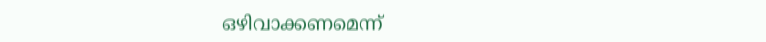ഒഴിവാക്കണമെന്ന്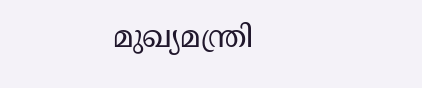മുഖ്യമന്ത്രി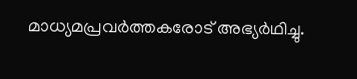മാധ്യമപ്രവർത്തകരോട് അഭ്യർഥിച്ചു.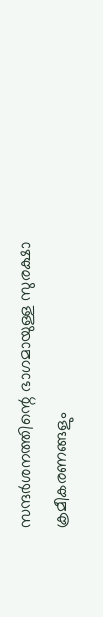സന്ദർശനത്തിന്റെ ഭാഗമായുള്ള സുരക്ഷാ ക്രമീകരണങ്ങളും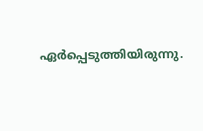ഏർപ്പെടുത്തിയിരുന്നു.